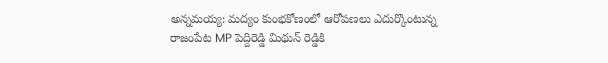అన్నమయ్య: మద్యం కుంభకోణంలో ఆరోపణలు ఎదుర్కొంటున్న రాజంపేట MP పెద్దిరెడ్డి మిథున్ రెడ్డికి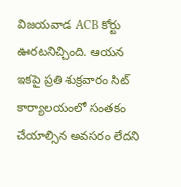విజయవాడ ACB కోర్టు ఊరటనిచ్చింది. ఆయన ఇకపై ప్రతి శుక్రవారం సిట్ కార్యాలయంలో సంతకం చేయాల్సిన అవసరం లేదని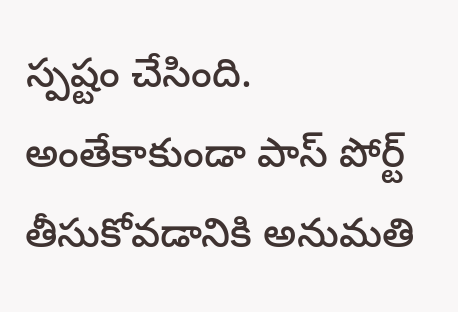స్పష్టం చేసింది. అంతేకాకుండా పాస్ పోర్ట్ తీసుకోవడానికి అనుమతి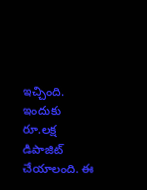ఇచ్చింది. ఇందుకు రూ.లక్ష డిపాజిట్ చేయాలంది. ఈ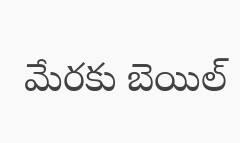మేరకు బెయిల్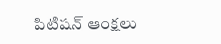పిటిషన్ ఆంక్షలు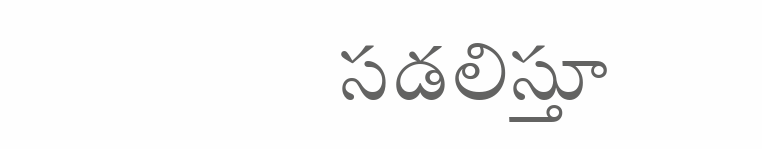సడలిస్తూ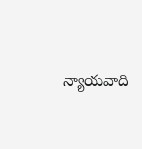న్యాయవాది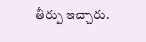తీర్పు ఇచ్చారు.